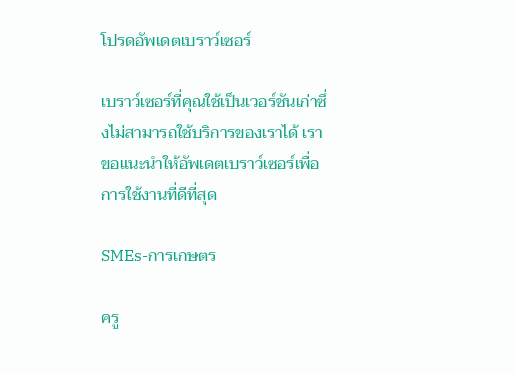โปรดอัพเดตเบราว์เซอร์

เบราว์เซอร์ที่คุณใช้เป็นเวอร์ชันเก่าซึ่งไม่สามารถใช้บริการของเราได้ เราขอแนะนำให้อัพเดตเบราว์เซอร์เพื่อการใช้งานที่ดีที่สุด

SMEs-การเกษตร

ครู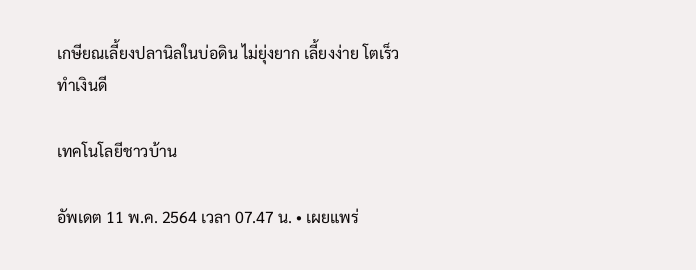เกษียณเลี้ยงปลานิลในบ่อดิน ไม่ยุ่งยาก เลี้ยงง่าย โตเร็ว ทำเงินดี

เทคโนโลยีชาวบ้าน

อัพเดต 11 พ.ค. 2564 เวลา 07.47 น. • เผยแพร่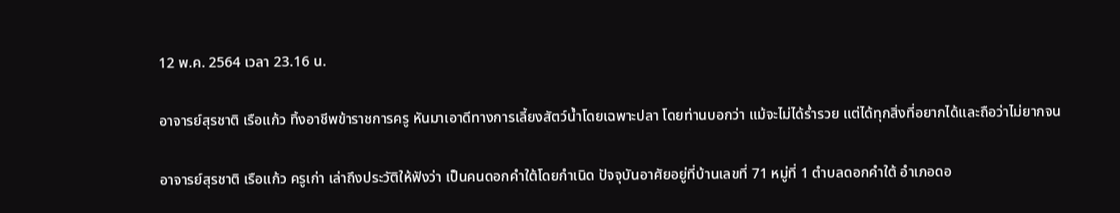12 พ.ค. 2564 เวลา 23.16 น.

อาจารย์สุรชาติ เรือแก้ว ทิ้งอาชีพข้าราชการครู หันมาเอาดีทางการเลี้ยงสัตว์น้ำโดยเฉพาะปลา โดยท่านบอกว่า แม้จะไม่ได้ร่ำรวย แต่ได้ทุกสิ่งที่อยากได้และถือว่าไม่ยากจน

อาจารย์สุรชาติ เรือแก้ว ครูเก่า เล่าถึงประวัติให้ฟังว่า เป็นคนดอกคำใต้โดยกำเนิด ปัจจุบันอาศัยอยู่ที่บ้านเลขที่ 71 หมู่ที่ 1 ตำบลดอกคำใต้ อำเภอดอ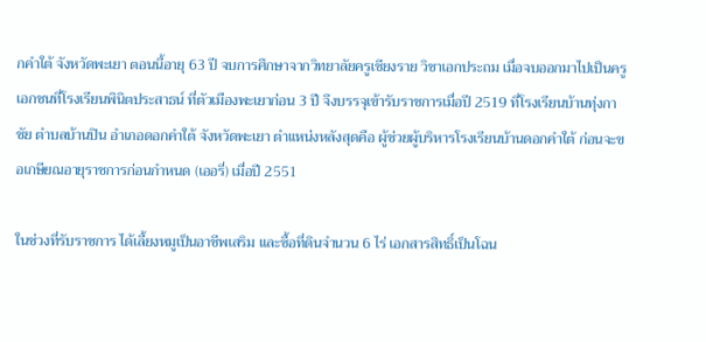กคำใต้ จังหวัดพะเยา ตอนนี้อายุ 63 ปี จบการศึกษาจากวิทยาลัยครูเชียงราย วิชาเอกประถม เมื่อจบออกมาไปเป็นครูเอกชนที่โรงเรียนพินิตประสาธน์ ที่ตัวเมืองพะเยาก่อน 3 ปี จึงบรรจุเข้ารับราชการเมื่อปี 2519 ที่โรงเรียนบ้านทุ่งกาชัย ตำบลบ้านปิน อำเภอดอกคำใต้ จังหวัดพะเยา ตำแหน่งหลังสุดคือ ผู้ช่วยผู้บริหารโรงเรียนบ้านดอกคำใต้ ก่อนจะขอเกษียณอายุราชการก่อนกำหนด (เออรี่) เมื่อปี 2551

ในช่วงที่รับราชการ ได้เลี้ยงหมูเป็นอาชีพเสริม และซื้อที่ดินจำนวน 6 ไร่ เอกสารสิทธิ์เป็นโฉน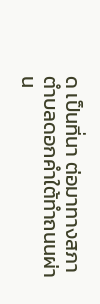ด เป็นที่นา ต่อมาทางสภาตำบลดอกคำใต้ทำถนนผ่าน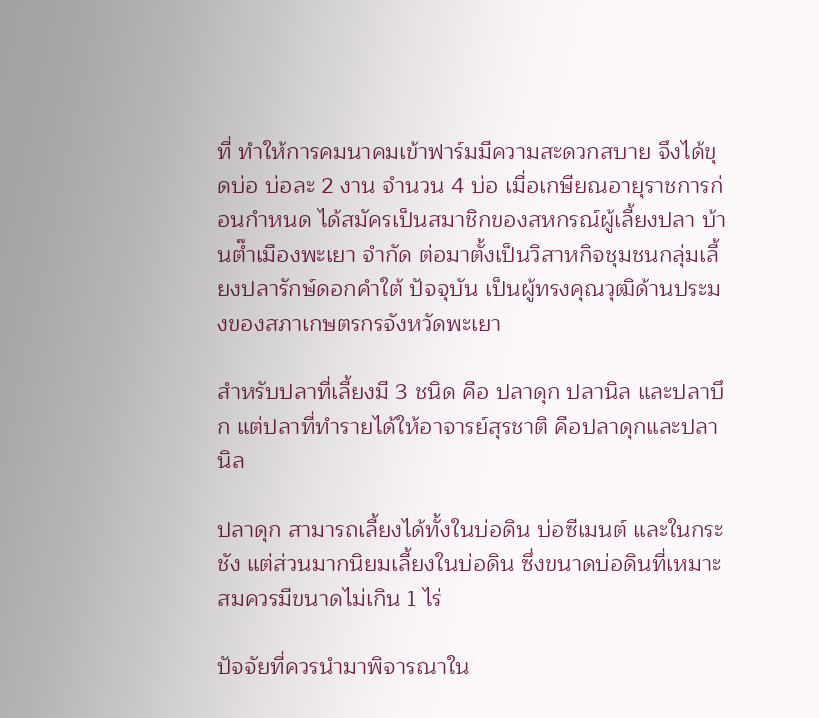ที่ ทำให้การคมนาคมเข้าฟาร์มมีความสะดวกสบาย จึงได้ขุดบ่อ บ่อละ 2 งาน จำนวน 4 บ่อ เมื่อเกษียณอายุราชการก่อนกำหนด ได้สมัครเป็นสมาชิกของสหกรณ์ผู้เลี้ยงปลา บ้านต๊ำเมืองพะเยา จำกัด ต่อมาตั้งเป็นวิสาหกิจชุมชนกลุ่มเลี้ยงปลารักษ์ดอกคำใต้ ปัจจุบัน เป็นผู้ทรงคุณวุฒิด้านประมงของสภาเกษตรกรจังหวัดพะเยา

สำหรับปลาที่เลี้ยงมี 3 ชนิด คือ ปลาดุก ปลานิล และปลาบึก แต่ปลาที่ทำรายได้ให้อาจารย์สุรชาติ คือปลาดุกและปลานิล

ปลาดุก สามารถเลี้ยงได้ทั้งในบ่อดิน บ่อซีเมนต์ และในกระชัง แต่ส่วนมากนิยมเลี้ยงในบ่อดิน ซึ่งขนาดบ่อดินที่เหมาะสมควรมีขนาดไม่เกิน 1 ไร่

ปัจจัยที่ควรนำมาพิจารณาใน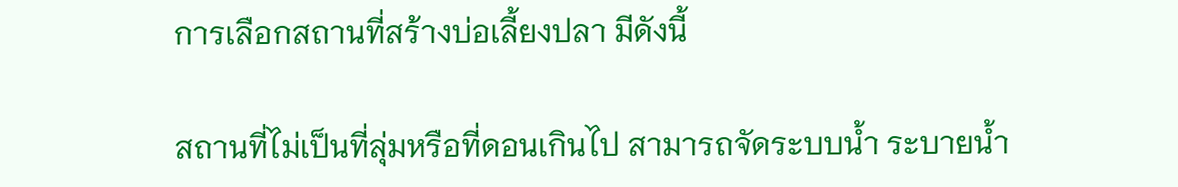การเลือกสถานที่สร้างบ่อเลี้ยงปลา มีดังนี้

สถานที่ไม่เป็นที่ลุ่มหรือที่ดอนเกินไป สามารถจัดระบบน้ำ ระบายน้ำ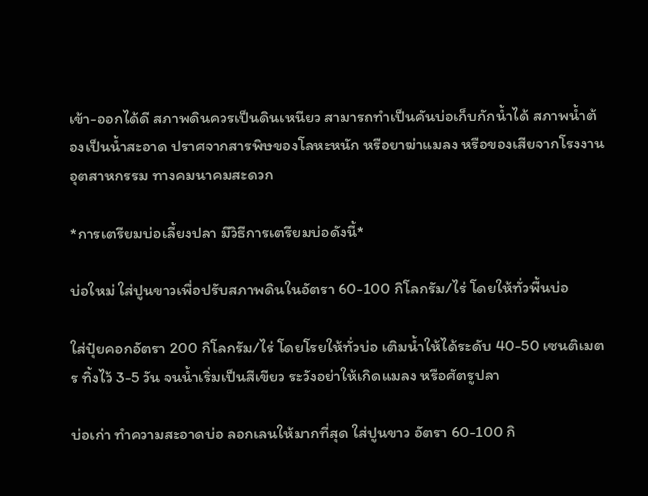เข้า-ออกได้ดี สภาพดินควรเป็นดินเหนียว สามารถทำเป็นคันบ่อเก็บกักน้ำได้ สภาพน้ำต้องเป็นน้ำสะอาด ปราศจากสารพิษของโลหะหนัก หรือยาฆ่าแมลง หรือของเสียจากโรงงานอุตสาหกรรม ทางคมนาคมสะดวก

*การเตรียมบ่อเลี้ยงปลา มีวิธีการเตรียมบ่อดังนี้*

บ่อใหม่ ใส่ปูนขาวเพื่อปรับสภาพดินในอัตรา 60-100 กิโลกรัม/ไร่ โดยให้ทั่วพื้นบ่อ

ใส่ปุ๋ยคอกอัตรา 200 กิโลกรัม/ไร่ โดยโรยให้ทั่วบ่อ เติมน้ำให้ได้ระดับ 40-50 เซนติเมตร ทิ้งไว้ 3-5 วัน จนน้ำเริ่มเป็นสีเขียว ระวังอย่าให้เกิดแมลง หรือศัตรูปลา

บ่อเก่า ทำความสะอาดบ่อ ลอกเลนให้มากที่สุด ใส่ปูนขาว อัตรา 60-100 กิ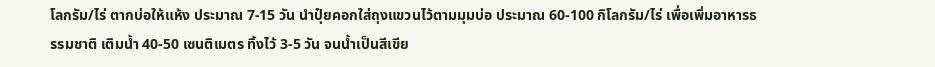โลกรัม/ไร่ ตากบ่อให้แห้ง ประมาณ 7-15 วัน นำปุ๋ยคอกใส่ถุงแขวนไว้ตามมุมบ่อ ประมาณ 60-100 กิโลกรัม/ไร่ เพื่อเพิ่มอาหารธรรมชาติ เติมน้ำ 40-50 เซนติเมตร ทิ้งไว้ 3-5 วัน จนน้ำเป็นสีเขีย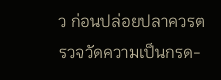ว ก่อนปล่อยปลาควรตรวจวัดความเป็นกรด-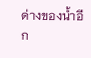ด่างของน้ำอีก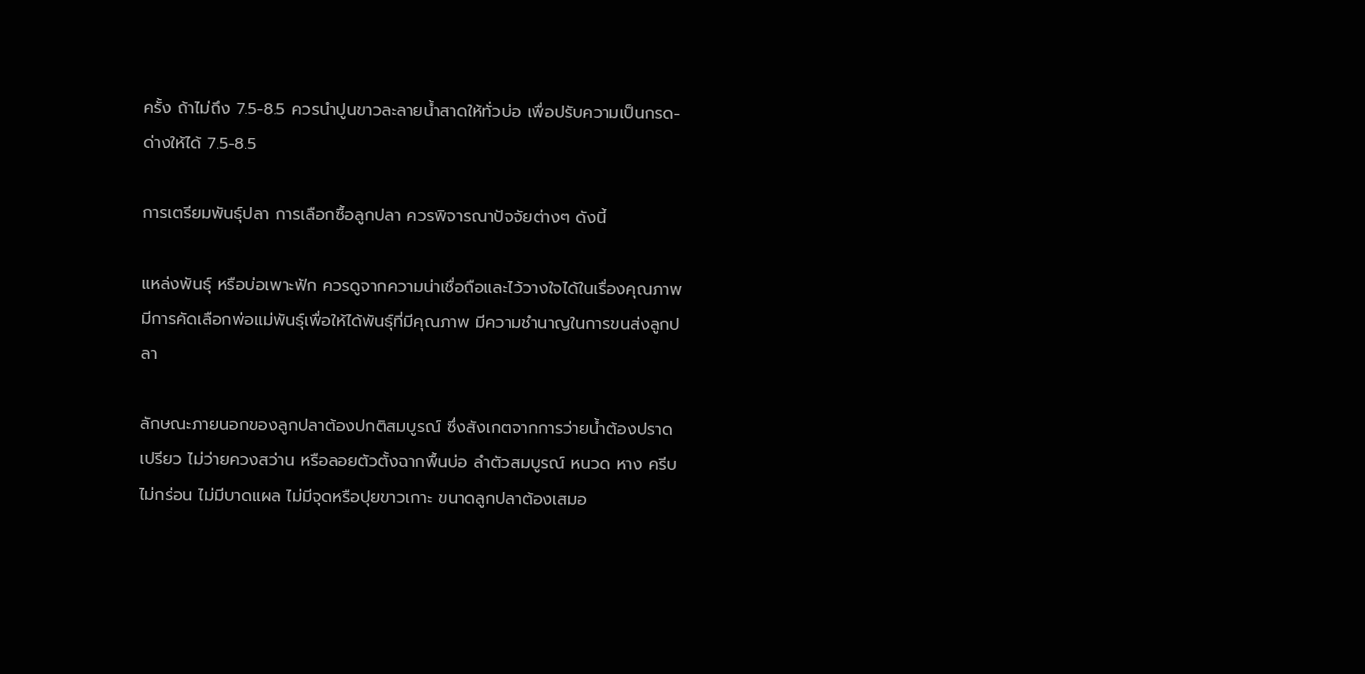ครั้ง ถ้าไม่ถึง 7.5-8.5 ควรนำปูนขาวละลายน้ำสาดให้ทั่วบ่อ เพื่อปรับความเป็นกรด-ด่างให้ได้ 7.5-8.5

การเตรียมพันธุ์ปลา การเลือกซื้อลูกปลา ควรพิจารณาปัจจัยต่างๆ ดังนี้

แหล่งพันธุ์ หรือบ่อเพาะฟัก ควรดูจากความน่าเชื่อถือและไว้วางใจได้ในเรื่องคุณภาพ มีการคัดเลือกพ่อแม่พันธุ์เพื่อให้ได้พันธุ์ที่มีคุณภาพ มีความชำนาญในการขนส่งลูกปลา

ลักษณะภายนอกของลูกปลาต้องปกติสมบูรณ์ ซึ่งสังเกตจากการว่ายน้ำต้องปราดเปรียว ไม่ว่ายควงสว่าน หรือลอยตัวตั้งฉากพื้นบ่อ ลำตัวสมบูรณ์ หนวด หาง ครีบ ไม่กร่อน ไม่มีบาดแผล ไม่มีจุดหรือปุยขาวเกาะ ขนาดลูกปลาต้องเสมอ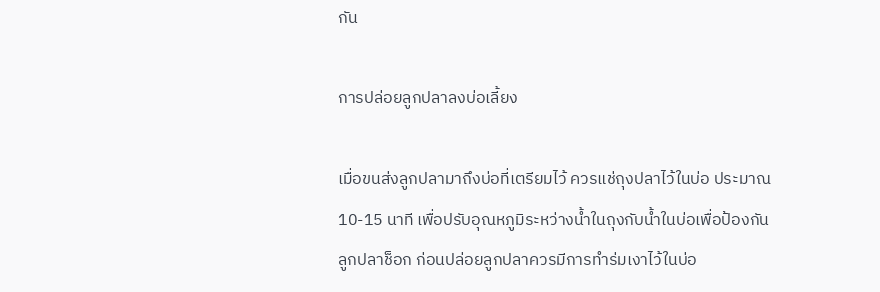กัน

การปล่อยลูกปลาลงบ่อเลี้ยง

เมื่อขนส่งลูกปลามาถึงบ่อที่เตรียมไว้ ควรแช่ถุงปลาไว้ในบ่อ ประมาณ 10-15 นาที เพื่อปรับอุณหภูมิระหว่างน้ำในถุงกับน้ำในบ่อเพื่อป้องกันลูกปลาช็อก ก่อนปล่อยลูกปลาควรมีการทำร่มเงาไว้ในบ่อ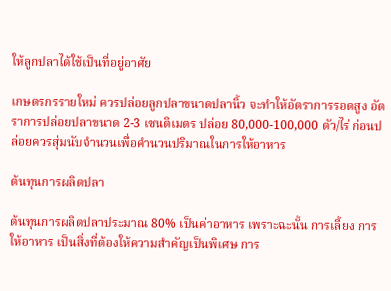ให้ลูกปลาได้ใช้เป็นที่อยู่อาศัย

เกษตรกรรายใหม่ ควรปล่อยลูกปลาขนาดปลานิ้ว จะทำให้อัตราการรอดสูง อัตราการปล่อยปลาขนาด 2-3 เซนติเมตร ปล่อย 80,000-100,000 ตัว/ไร่ ก่อนปล่อยควรสุ่มนับจำนวนเพื่อคำนวนปริมาณในการให้อาหาร

ต้นทุนการผลิตปลา

ต้นทุนการผลิตปลาประมาณ 80% เป็นค่าอาหาร เพราะฉะนั้น การเลี้ยง การให้อาหาร เป็นสิ่งที่ต้องให้ความสำคัญเป็นพิเศษ การ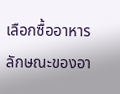เลือกซื้ออาหาร ลักษณะของอา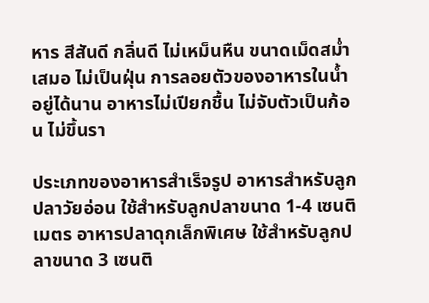หาร สีสันดี กลิ่นดี ไม่เหม็นหืน ขนาดเม็ดสม่ำเสมอ ไม่เป็นฝุ่น การลอยตัวของอาหารในน้ำอยู่ได้นาน อาหารไม่เปียกชื้น ไม่จับตัวเป็นก้อน ไม่ขึ้นรา

ประเภทของอาหารสำเร็จรูป อาหารสำหรับลูกปลาวัยอ่อน ใช้สำหรับลูกปลาขนาด 1-4 เซนติเมตร อาหารปลาดุกเล็กพิเศษ ใช้สำหรับลูกปลาขนาด 3 เซนติ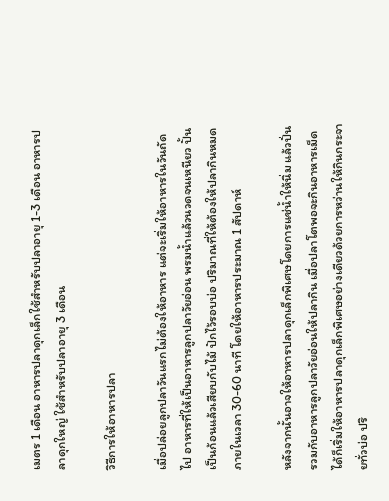เมตร 1 เดือน อาหารปลาดุกเล็กใช้สำหรับปลาอายุ 1-3 เดือน อาหารปลาดุกใหญ่ ใช้สำหรับปลาอายุ 3 เดือน

วิธีการให้อาหารปลา

เมื่อปล่อยลูกปลาวันแรกไม่ต้องให้อาหาร แต่จะเริ่มให้อาหารในวันถัดไป อาหารที่ให้เป็นอาหารลูกปลาวัยอ่อน พรมน้ำแล้วนวดจนเหนียว ปั้นเป็นก้อนแล้วเสียบกับไม้ ปักไว้รอบบ่อ ปริมาณที่ให้ต้องให้ปลากินหมดภายในเวลา 30-60 นาที โดยให้อาหารประมาณ 1 สัปดาห์

หลังจากนั้นอาจให้อาหารปลาดุกเล็กพิเศษโดยการแช่น้ำให้นิ่ม แล้วปั่นรวมกับอาหารลูกปลาวัยอ่อนให้ปลากิน เมื่อปลาโตพอจะกินอาหารเม็ดได้ก็เริ่มให้อาหารปลาดุกเล็กพิเศษอย่างเดียวด้วยการหว่านให้กินกระจายทั่วบ่อ ปริ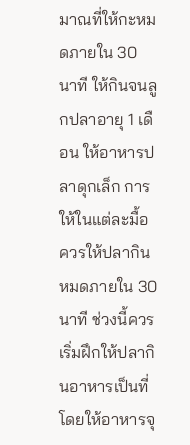มาณที่ให้กะหมดภายใน 30 นาที ให้กินจนลูกปลาอายุ 1 เดือน ให้อาหารปลาดุกเล็ก การให้ในแต่ละมื้อควรให้ปลากินหมดภายใน 30 นาที ช่วงนี้ควรเริ่มฝึกให้ปลากินอาหารเป็นที่ โดยให้อาหารจุ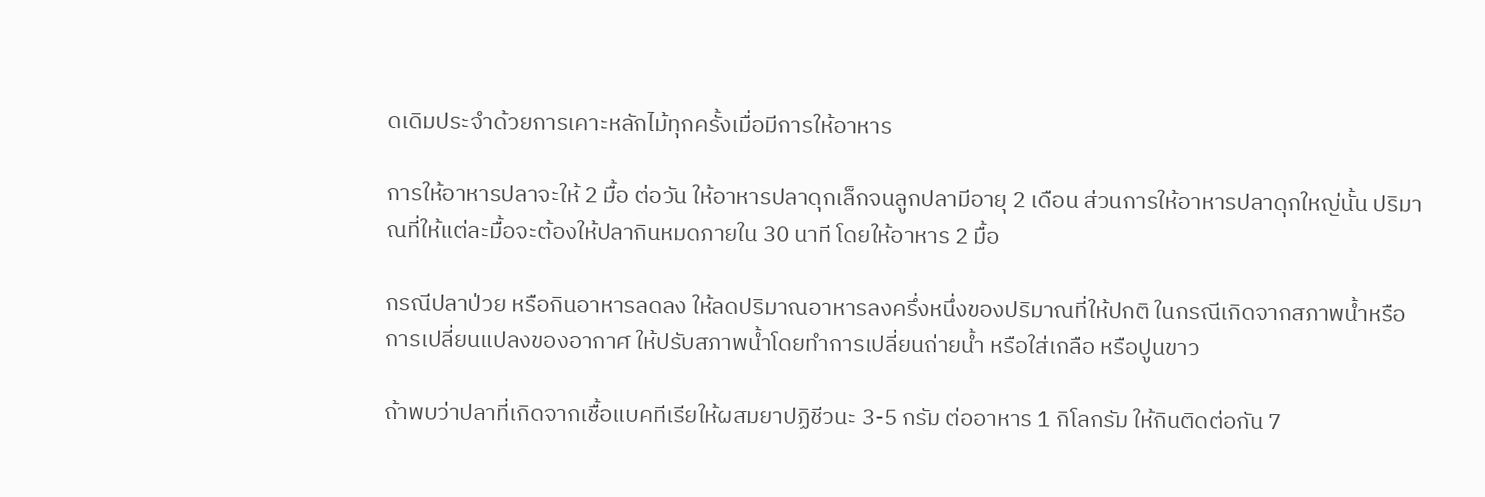ดเดิมประจำด้วยการเคาะหลักไม้ทุกครั้งเมื่อมีการให้อาหาร

การให้อาหารปลาจะให้ 2 มื้อ ต่อวัน ให้อาหารปลาดุกเล็กจนลูกปลามีอายุ 2 เดือน ส่วนการให้อาหารปลาดุกใหญ่นั้น ปริมาณที่ให้แต่ละมื้อจะต้องให้ปลากินหมดภายใน 30 นาที โดยให้อาหาร 2 มื้อ

กรณีปลาป่วย หรือกินอาหารลดลง ให้ลดปริมาณอาหารลงครึ่งหนึ่งของปริมาณที่ให้ปกติ ในกรณีเกิดจากสภาพน้ำหรือการเปลี่ยนแปลงของอากาศ ให้ปรับสภาพน้ำโดยทำการเปลี่ยนถ่ายน้ำ หรือใส่เกลือ หรือปูนขาว

ถ้าพบว่าปลาที่เกิดจากเชื้อแบคทีเรียให้ผสมยาปฏิชีวนะ 3-5 กรัม ต่ออาหาร 1 กิโลกรัม ให้กินติดต่อกัน 7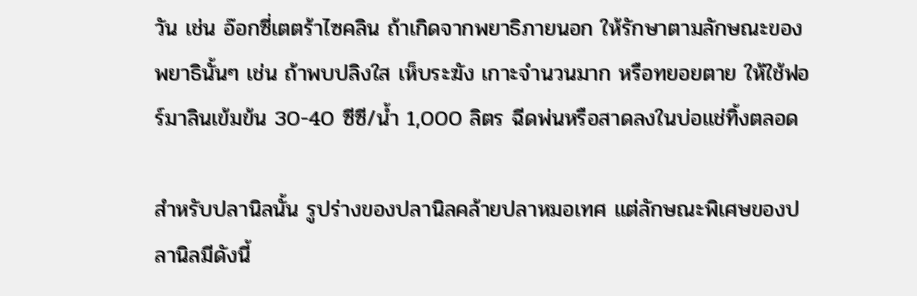วัน เช่น อ๊อกซี่เตตร้าไซคลิน ถ้าเกิดจากพยาธิภายนอก ให้รักษาตามลักษณะของพยาธินั้นๆ เช่น ถ้าพบปลิงใส เห็บระฆัง เกาะจำนวนมาก หรือทยอยตาย ให้ใช้ฟอร์มาลินเข้มข้น 30-40 ซีซี/น้ำ 1,000 ลิตร ฉีดพ่นหรือสาดลงในบ่อแช่ทิ้งตลอด

สำหรับปลานิลนั้น รูปร่างของปลานิลคล้ายปลาหมอเทศ แต่ลักษณะพิเศษของปลานิลมีดังนี้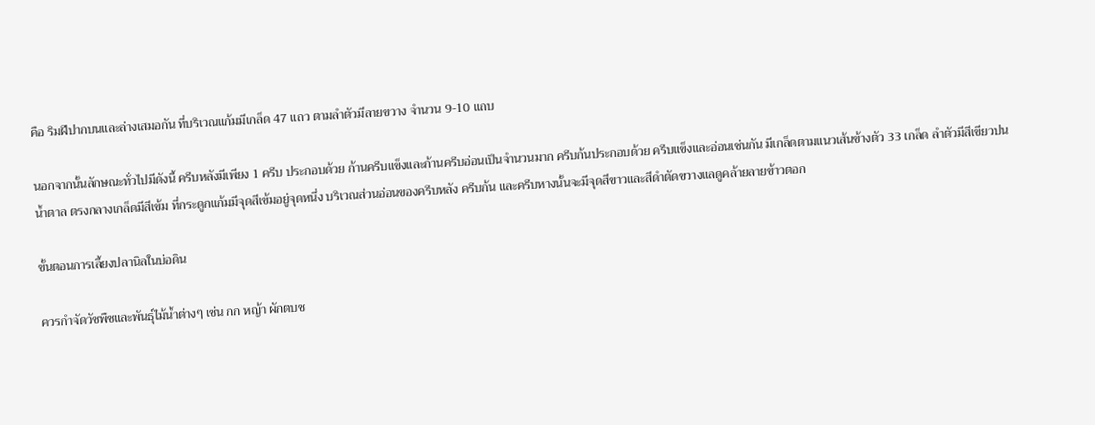คือ ริมฝีปากบนและล่างเสมอกัน ที่บริเวณแก้มมีเกล็ด 47 แถว ตามลำตัวมีลายขวาง จำนวน 9-10 แถบ

นอกจากนั้นลักษณะทั่วไปมีดังนี้ ครีบหลังมีเพียง 1 ครีบ ประกอบด้วย ก้านครีบแข็งและก้านครีบอ่อนเป็นจำนวนมาก ครีบก้นประกอบด้วย ครีบแข็งและอ่อนเช่นกัน มีเกล็ดตามแนวเส้นข้างตัว 33 เกล็ด ลำตัวมีสีเขียวปนน้ำตาล ตรงกลางเกล็ดมีสีเข้ม ที่กระดูกแก้มมีจุดสีเข้มอยู่จุดหนึ่ง บริเวณส่วนอ่อนของครีบหลัง ครีบก้น และครีบหางนั้นจะมีจุดสีขาวและสีดำตัดขวางแลดูคล้ายลายข้าวตอก

ขั้นตอนการเลี้ยงปลานิลในบ่อดิน

ควรกำจัดวัชพืชและพันธุ์ไม้น้ำต่างๆ เช่น กก หญ้า ผักตบช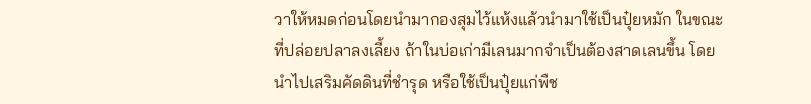วาให้หมดก่อนโดยนำมากองสุมไว้แห้งแล้วนำมาใช้เป็นปุ๋ยหมัก ในขณะที่ปล่อยปลาลงเลี้ยง ถ้าในบ่อเก่ามีเลนมากจำเป็นต้องสาดเลนขึ้น โดยนำไปเสริมคัดดินที่ชำรุด หรือใช้เป็นปุ๋ยแก่พืช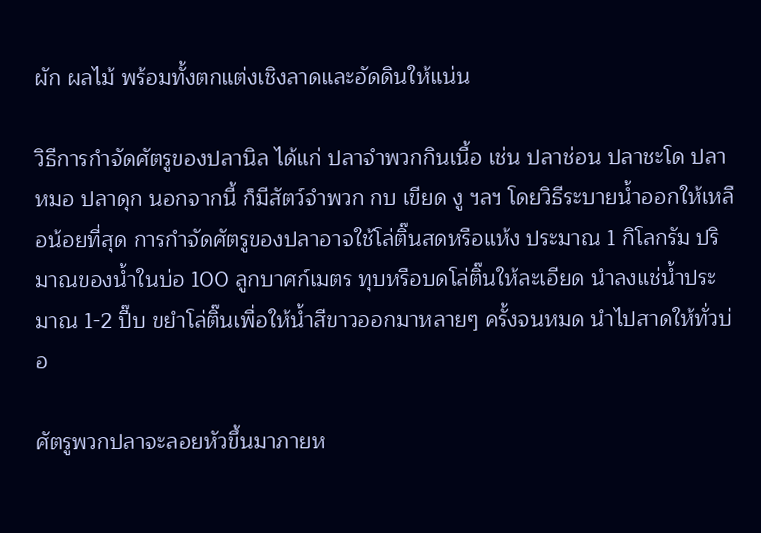ผัก ผลไม้ พร้อมทั้งตกแต่งเชิงลาดและอัดดินให้แน่น

วิธีการกำจัดศัตรูของปลานิล ได้แก่ ปลาจำพวกกินเนื้อ เช่น ปลาช่อน ปลาชะโด ปลาหมอ ปลาดุก นอกจากนี้ ก็มีสัตว์จำพวก กบ เขียด งู ฯลฯ โดยวิธีระบายน้ำออกให้เหลือน้อยที่สุด การกำจัดศัตรูของปลาอาจใช้โล่ติ๊นสดหรือแห้ง ประมาณ 1 กิโลกรัม ปริมาณของน้ำในบ่อ 100 ลูกบาศก์เมตร ทุบหรือบดโล่ติ๊นให้ละเอียด นำลงแช่น้ำประมาณ 1-2 ปี๊บ ขยำโล่ติ๊นเพื่อให้น้ำสีขาวออกมาหลายๆ ครั้งจนหมด นำไปสาดให้ทั่วบ่อ

ศัตรูพวกปลาจะลอยหัวขึ้นมาภายห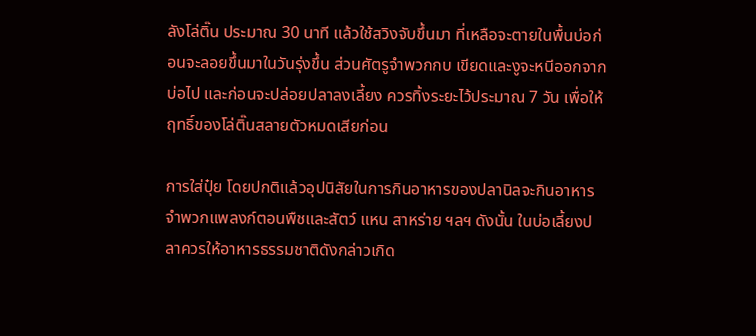ลังโล่ติ๊น ประมาณ 30 นาที แล้วใช้สวิงจับขึ้นมา ที่เหลือจะตายในพื้นบ่อก่อนจะลอยขึ้นมาในวันรุ่งขึ้น ส่วนศัตรูจำพวกกบ เขียดและงูจะหนีออกจากบ่อไป และก่อนจะปล่อยปลาลงเลี้ยง ควรทิ้งระยะไว้ประมาณ 7 วัน เพื่อให้ฤทธิ์ของโล่ติ๊นสลายตัวหมดเสียก่อน

การใส่ปุ๋ย โดยปกติแล้วอุปนิสัยในการกินอาหารของปลานิลจะกินอาหารจำพวกแพลงก์ตอนพืชและสัตว์ แหน สาหร่าย ฯลฯ ดังนั้น ในบ่อเลี้ยงปลาควรให้อาหารธรรมชาติดังกล่าวเกิด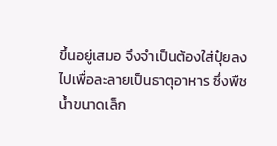ขึ้นอยู่เสมอ จึงจำเป็นต้องใส่ปุ๋ยลงไปเพื่อละลายเป็นธาตุอาหาร ซึ่งพืชน้ำขนาดเล็ก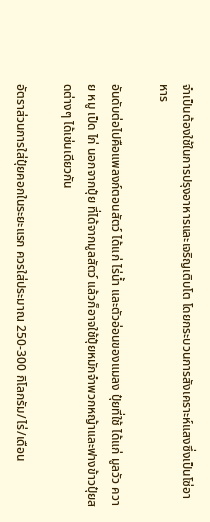จำเป็นต้องใช้ในการปรุงอาหารและเจริญเติบโต โดยกระบวนการสังเคราะห์แสงซึ่งเป็นโซ่อาหาร

อันดับต่อไปคือแพลงก์ตอนสัตว์ ได้แก่ ไร่น้ำ และตัวอ่อนของแมลง ปุ๋ยที่ใช้ ได้แก่ มูลวัว ควาย หมู เป็ด ไก่ นอกจากปุ๋ย ที่ได้จากมูลสัตว์ แล้วก็อาจใช้ปุ๋ยหมักจำพวกหญ้าและฟางข้าวปุ๋ยสดต่างๆ ได้เช่นเดียวกัน

อัตราส่วนการใส่ปุ๋ยคอกในระยะแรก ควรใส่ประมาณ 250-300 กิโลกรัม/ไร่/เดือน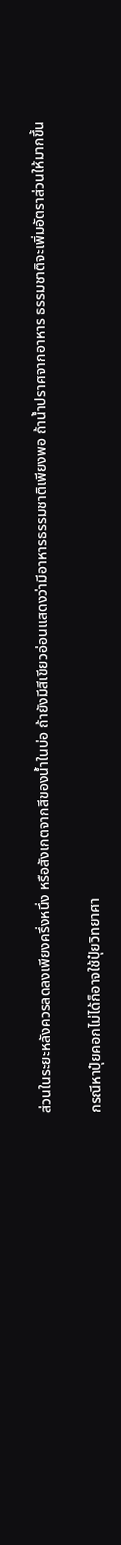ส่วนในระยะหลังควรลดลงเพียงครึ่งหนึ่ง หรือสังเกตจากสีของน้ำในบ่อ ถ้ายังมีสีเขียวอ่อนแสดงว่ามีอาหารธรรมชาติเพียงพอ ถ้าน้ำปราศจากอาหาร ธรรมชาติจะเพิ่มอัตราส่วนให้มากขึ้น

กรณีหาปุ๋ยคอกไม่ได้ก็อาจใช้ปุ๋ยวิทยาศา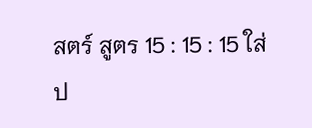สตร์ สูตร 15 : 15 : 15 ใส่ป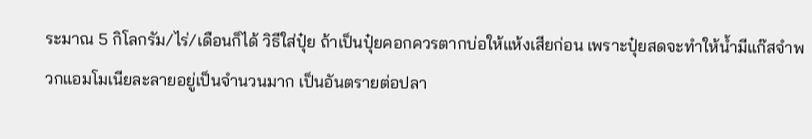ระมาณ 5 กิโลกรัม/ไร่/เดือนก็ได้ วิธีใส่ปุ๋ย ถ้าเป็นปุ๋ยคอกควรตากบ่อให้แห้งเสียก่อน เพราะปุ๋ยสดจะทำให้น้ำมีแก๊สจำพวกแอมโมเนียละลายอยู่เป็นจำนวนมาก เป็นอันตรายต่อปลา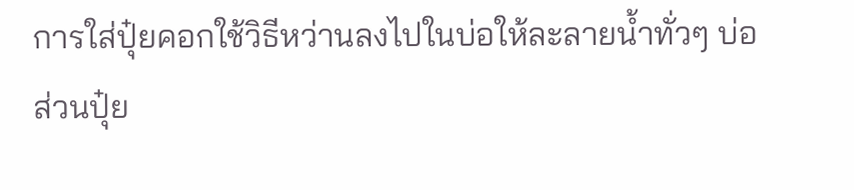การใส่ปุ๋ยคอกใช้วิธีหว่านลงไปในบ่อให้ละลายน้ำทั่วๆ บ่อ ส่วนปุ๋ย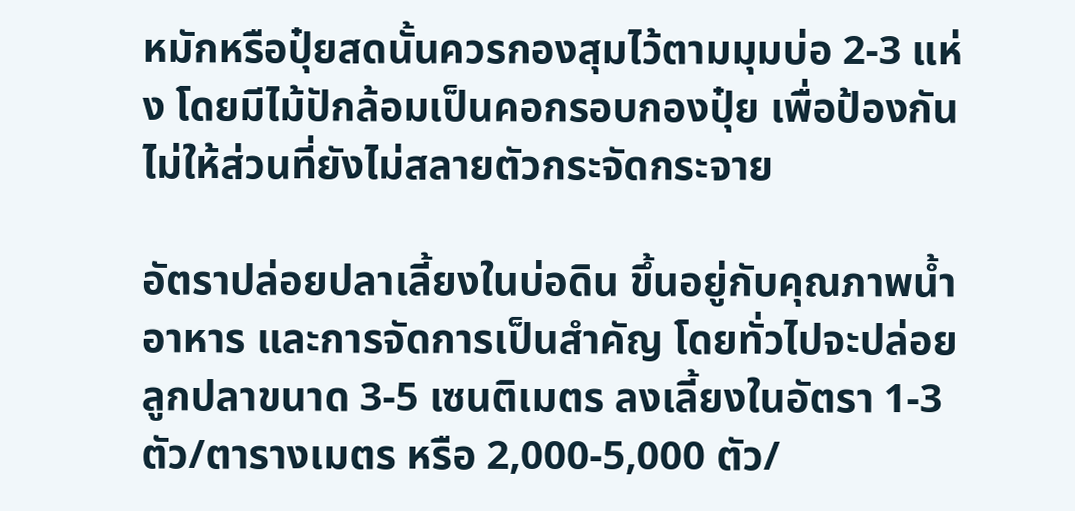หมักหรือปุ๋ยสดนั้นควรกองสุมไว้ตามมุมบ่อ 2-3 แห่ง โดยมีไม้ปักล้อมเป็นคอกรอบกองปุ๋ย เพื่อป้องกันไม่ให้ส่วนที่ยังไม่สลายตัวกระจัดกระจาย

อัตราปล่อยปลาเลี้ยงในบ่อดิน ขึ้นอยู่กับคุณภาพน้ำ อาหาร และการจัดการเป็นสำคัญ โดยทั่วไปจะปล่อยลูกปลาขนาด 3-5 เซนติเมตร ลงเลี้ยงในอัตรา 1-3 ตัว/ตารางเมตร หรือ 2,000-5,000 ตัว/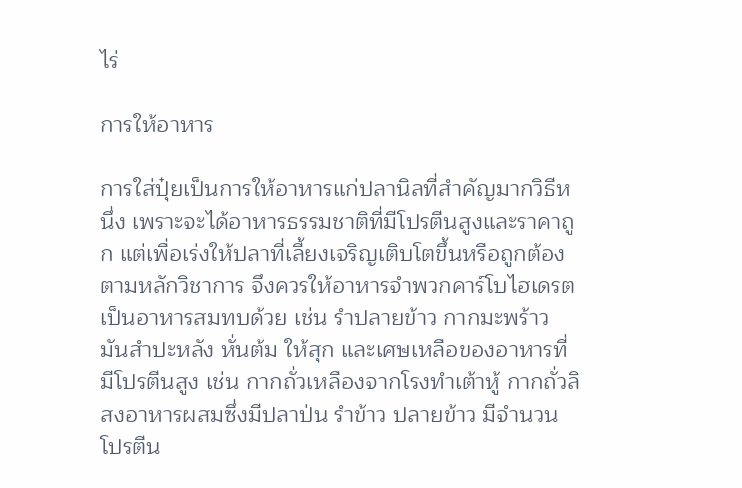ไร่

การให้อาหาร

การใส่ปุ๋ยเป็นการให้อาหารแก่ปลานิลที่สำคัญมากวิธีหนึ่ง เพราะจะได้อาหารธรรมชาติที่มีโปรตีนสูงและราคาถูก แต่เพื่อเร่งให้ปลาที่เลี้ยงเจริญเติบโตขึ้นหรือถูกต้องตามหลักวิชาการ จึงควรให้อาหารจำพวกคาร์โบไฮเดรตเป็นอาหารสมทบด้วย เช่น รำปลายข้าว กากมะพร้าว มันสำปะหลัง หั่นต้ม ให้สุก และเศษเหลือของอาหารที่มีโปรตีนสูง เช่น กากถั่วเหลืองจากโรงทำเต้าหู้ กากถั่วลิสงอาหารผสมซึ่งมีปลาป่น รำข้าว ปลายข้าว มีจำนวนโปรตีน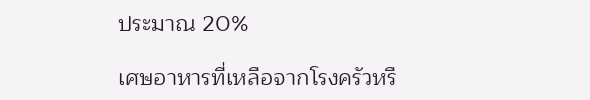ประมาณ 20%

เศษอาหารที่เหลือจากโรงครัวหรื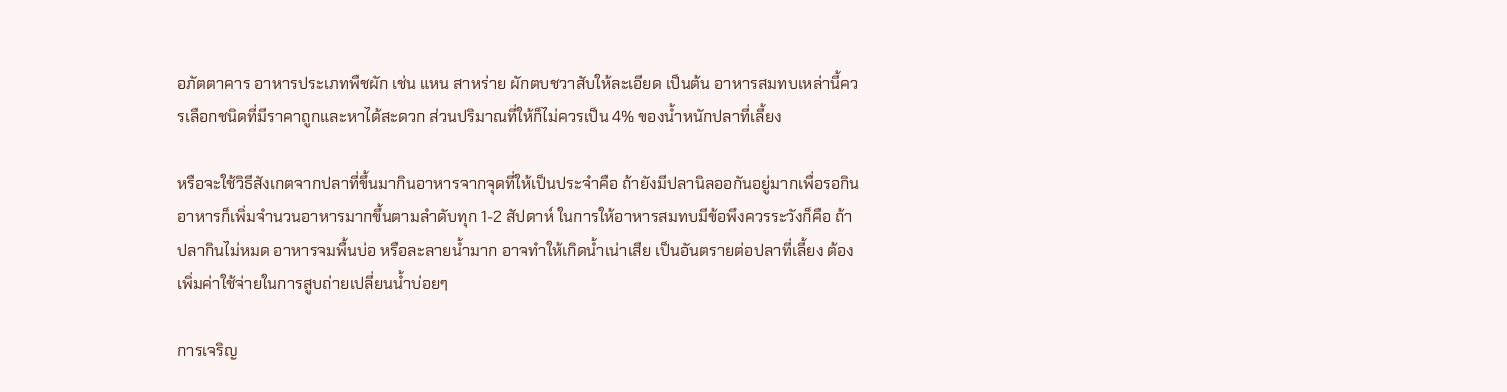อภัตตาคาร อาหารประเภทพืชผัก เช่น แหน สาหร่าย ผักตบชวาสับให้ละเอียด เป็นต้น อาหารสมทบเหล่านี้ควรเลือกชนิดที่มีราคาถูกและหาได้สะดวก ส่วนปริมาณที่ให้ก็ไม่ควรเป็น 4% ของน้ำหนักปลาที่เลี้ยง

หรือจะใช้วิธีสังเกตจากปลาที่ขึ้นมากินอาหารจากจุดที่ให้เป็นประจำคือ ถ้ายังมีปลานิลออกันอยู่มากเพื่อรอกินอาหารก็เพิ่มจำนวนอาหารมากขึ้นตามลำดับทุก 1-2 สัปดาห์ ในการให้อาหารสมทบมีข้อพึงควรระวังก็คือ ถ้าปลากินไม่หมด อาหารจมพื้นบ่อ หรือละลายน้ำมาก อาจทำให้เกิดน้ำเน่าเสีย เป็นอันตรายต่อปลาที่เลี้ยง ต้องเพิ่มค่าใช้จ่ายในการสูบถ่ายเปลี่ยนน้ำบ่อยๆ

การเจริญ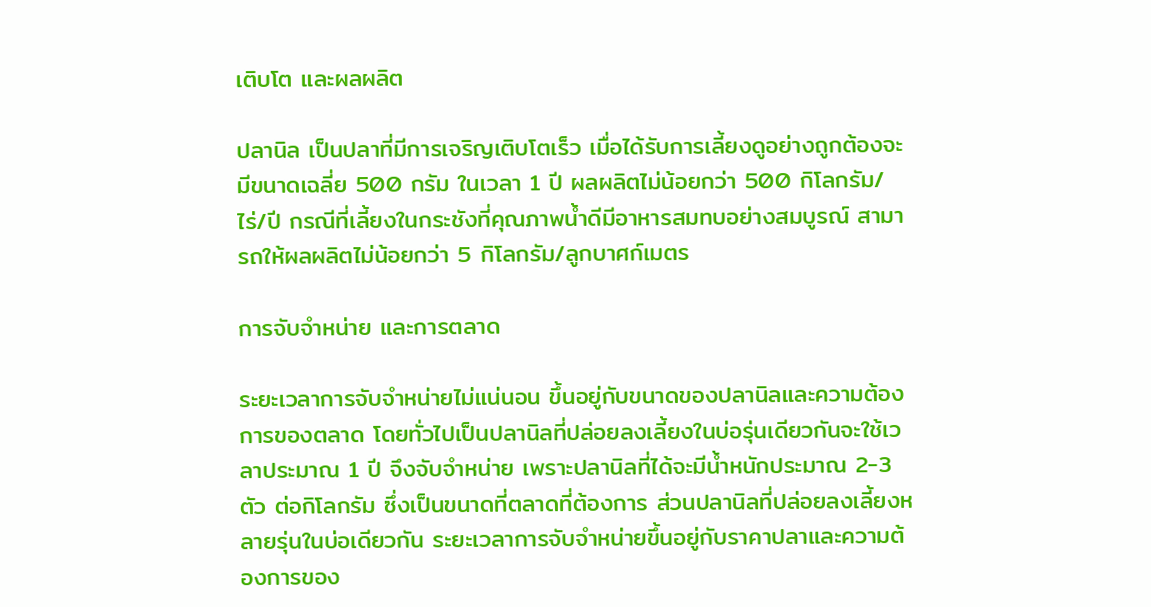เติบโต และผลผลิต

ปลานิล เป็นปลาที่มีการเจริญเติบโตเร็ว เมื่อได้รับการเลี้ยงดูอย่างถูกต้องจะมีขนาดเฉลี่ย 500 กรัม ในเวลา 1 ปี ผลผลิตไม่น้อยกว่า 500 กิโลกรัม/ไร่/ปี กรณีที่เลี้ยงในกระชังที่คุณภาพน้ำดีมีอาหารสมทบอย่างสมบูรณ์ สามารถให้ผลผลิตไม่น้อยกว่า 5 กิโลกรัม/ลูกบาศก์เมตร

การจับจำหน่าย และการตลาด

ระยะเวลาการจับจำหน่ายไม่แน่นอน ขึ้นอยู่กับขนาดของปลานิลและความต้องการของตลาด โดยทั่วไปเป็นปลานิลที่ปล่อยลงเลี้ยงในบ่อรุ่นเดียวกันจะใช้เวลาประมาณ 1 ปี จึงจับจำหน่าย เพราะปลานิลที่ได้จะมีน้ำหนักประมาณ 2-3 ตัว ต่อกิโลกรัม ซึ่งเป็นขนาดที่ตลาดที่ต้องการ ส่วนปลานิลที่ปล่อยลงเลี้ยงหลายรุ่นในบ่อเดียวกัน ระยะเวลาการจับจำหน่ายขึ้นอยู่กับราคาปลาและความต้องการของ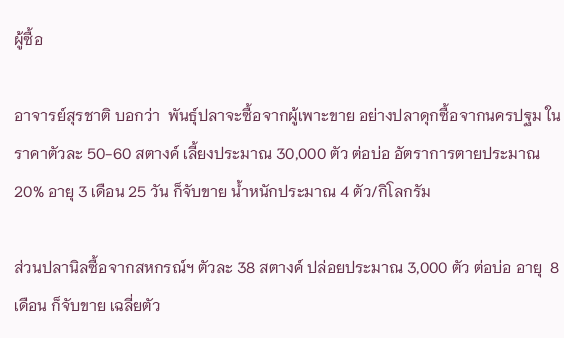ผู้ซื้อ

อาจารย์สุรชาติ บอกว่า  พันธุ์ปลาจะซื้อจากผู้เพาะขาย อย่างปลาดุกซื้อจากนครปฐม ในราคาตัวละ 50-60 สตางค์ เลี้ยงประมาณ 30,000 ตัว ต่อบ่อ อัตราการตายประมาณ 20% อายุ 3 เดือน 25 วัน ก็จับขาย น้ำหนักประมาณ 4 ตัว/กิโลกรัม

ส่วนปลานิลซื้อจากสหกรณ์ฯ ตัวละ 38 สตางค์ ปล่อยประมาณ 3,000 ตัว ต่อบ่อ อายุ  8 เดือน ก็จับขาย เฉลี่ยตัว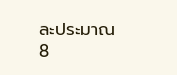ละประมาณ 8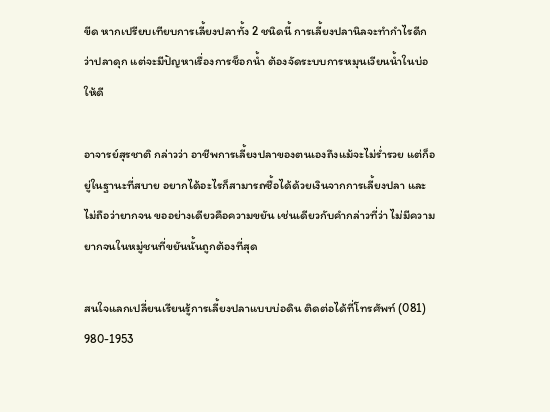ขีด หากเปรียบเทียบการเลี้ยงปลาทั้ง 2 ชนิดนี้ การเลี้ยงปลานิลจะทำกำไรดีกว่าปลาดุก แต่จะมีปัญหาเรื่องการช็อกน้ำ ต้องจัดระบบการหมุนเวียนน้ำในบ่อให้ดี

อาจารย์สุรชาติ กล่าวว่า อาชีพการเลี้ยงปลาของตนเองถึงแม้จะไม่ร่ำรวย แต่ก็อยู่ในฐานะที่สบาย อยากได้อะไรก็สามารถซื้อได้ด้วยเงินจากการเลี้ยงปลา และไม่ถือว่ายากจน ขออย่างเดียวคือความขยัน เช่นเดียวกับคำกล่าวที่ว่า ไม่มีความยากจนในหมู่ชนที่ขยันนั้นถูกต้องที่สุด

สนใจแลกเปลี่ยนเรียนรู้การเลี้ยงปลาแบบบ่อดิน ติดต่อได้ที่โทรศัพท์ (081) 980-1953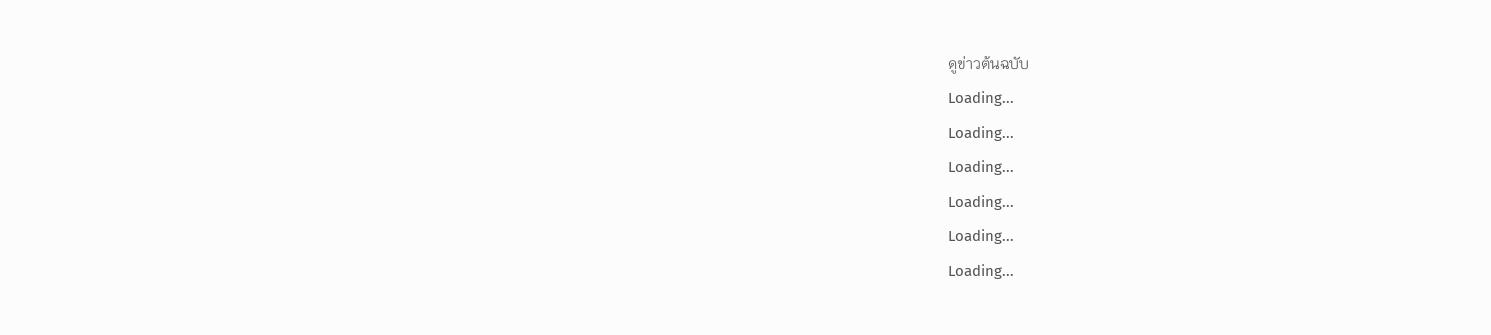ดูข่าวต้นฉบับ
Loading...
Loading...
Loading...
Loading...
Loading...
Loading...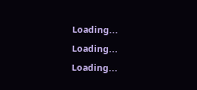Loading...
Loading...
Loading...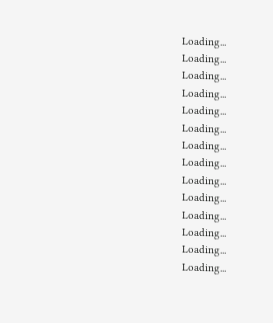Loading...
Loading...
Loading...
Loading...
Loading...
Loading...
Loading...
Loading...
Loading...
Loading...
Loading...
Loading...
Loading...
Loading...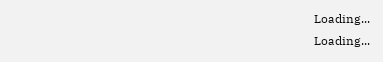Loading...
Loading...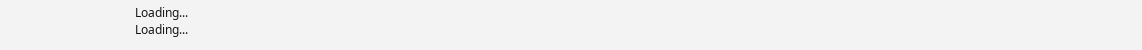Loading...
Loading...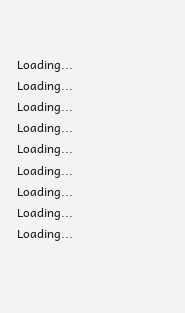Loading...
Loading...
Loading...
Loading...
Loading...
Loading...
Loading...
Loading...
Loading...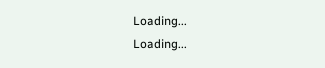Loading...
Loading...